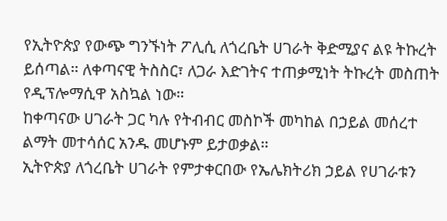የኢትዮጵያ የውጭ ግንኙነት ፖሊሲ ለጎረቤት ሀገራት ቅድሚያና ልዩ ትኩረት ይሰጣል። ለቀጣናዊ ትስስር፣ ለጋራ እድገትና ተጠቃሚነት ትኩረት መስጠት የዲፕሎማሲዋ አስኳል ነው።
ከቀጣናው ሀገራት ጋር ካሉ የትብብር መስኮች መካከል በኃይል መሰረተ ልማት መተሳሰር አንዱ መሆኑም ይታወቃል።
ኢትዮጵያ ለጎረቤት ሀገራት የምታቀርበው የኤሌክትሪክ ኃይል የሀገራቱን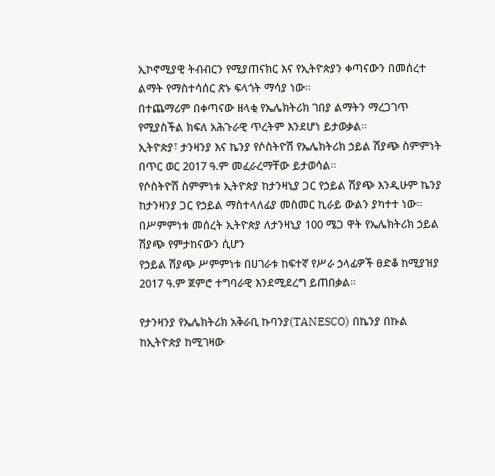ኢኮኖሚያዊ ትብብርን የሚያጠናክር እና የኢትዮጵያን ቀጣናውን በመሰረተ ልማት የማስተሳሰር ጽኑ ፍላጎት ማሳያ ነው።
በተጨማሪም በቀጣናው ዘላቂ የኤሌክትሪክ ገበያ ልማትን ማረጋገጥ የሚያስችል ክፍለ አሕጉራዊ ጥረትም እንደሆነ ይታወቃል።
ኢትዮጵያ፣ ታንዛንያ እና ኬንያ የሶስትዮሽ የኤሌክትሪክ ኃይል ሽያጭ ስምምነት በጥር ወር 2017 ዓ.ም መፈራረማቸው ይታወሳል።
የሶስትዮሽ ስምምነቱ ኢትዮጵያ ከታንዛኒያ ጋር የኃይል ሽያጭ እንዲሁም ኬንያ ከታንዛንያ ጋር የኃይል ማስተላለፊያ መስመር ኪራይ ውልን ያካተተ ነው።
በሥምምነቱ መሰረት ኢትዮጵያ ለታንዛኒያ 100 ሜጋ ዋት የኤሌክትሪክ ኃይል ሽያጭ የምታከናውን ሲሆን
የኃይል ሽያጭ ሥምምነቱ በሀገራቱ ከፍተኛ የሥራ ኃላፊዎች ፀድቆ ከሚያዝያ 2017 ዓ.ም ጀምሮ ተግባራዊ እንደሚደረግ ይጠበቃል።

የታንዛንያ የኤሌክትሪክ አቅራቢ ኩባንያ(TANESCO) በኬንያ በኩል ከኢትዮጵያ ከሚገዛው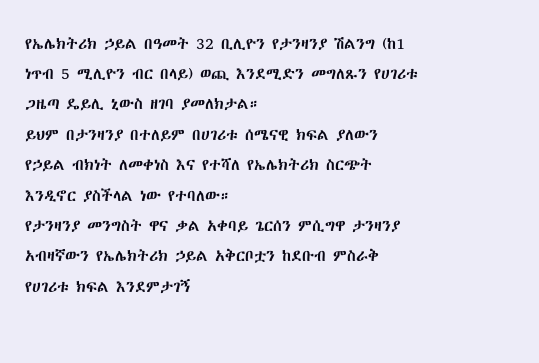የኤሌክትሪክ ኃይል በዓመት 32 ቢሊዮን የታንዛንያ ሽልንግ (ከ1 ነጥብ 5 ሚሊዮን ብር በላይ) ወጪ እንደሚድን መግለጹን የሀገሪቱ ጋዜጣ ዴይሊ ኒውስ ዘገባ ያመለክታል።
ይህም በታንዛንያ በተለይም በሀገሪቱ ሰሜናዊ ክፍል ያለውን የኃይል ብክነት ለመቀነስ እና የተሻለ የኤሌክትሪክ ስርጭት እንዲኖር ያስችላል ነው የተባለው።
የታንዛንያ መንግስት ዋና ቃል አቀባይ ጌርሰን ምሲግዋ ታንዛንያ አብዛኛውን የኤሌክትሪክ ኃይል አቅርቦቷን ከደቡብ ምስራቅ የሀገሪቱ ክፍል እንደምታገኝ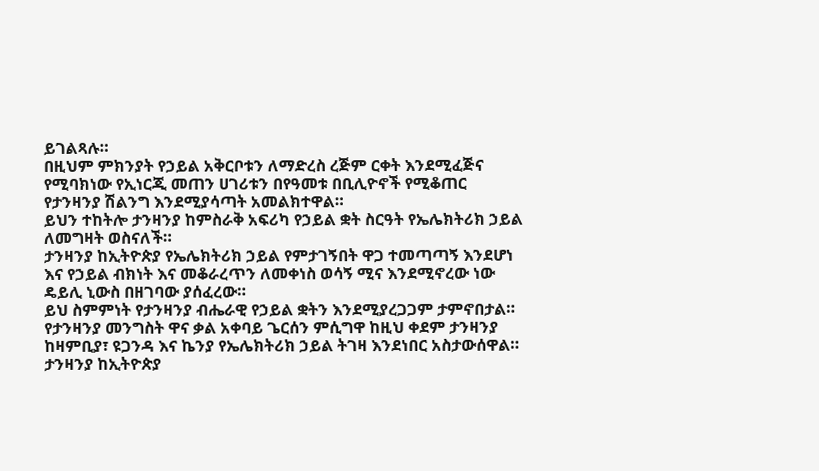ይገልጻሉ።
በዚህም ምክንያት የኃይል አቅርቦቱን ለማድረስ ረጅም ርቀት እንደሚፈጅና የሚባክነው የኢነርጂ መጠን ሀገሪቱን በየዓመቱ በቢሊዮኖች የሚቆጠር የታንዛንያ ሽልንግ እንደሚያሳጣት አመልክተዋል።
ይህን ተከትሎ ታንዛንያ ከምስራቅ አፍሪካ የኃይል ቋት ስርዓት የኤሌክትሪክ ኃይል ለመግዛት ወስናለች።
ታንዛንያ ከኢትዮጵያ የኤሌክትሪክ ኃይል የምታገኝበት ዋጋ ተመጣጣኝ እንደሆነ እና የኃይል ብክነት እና መቆራረጥን ለመቀነስ ወሳኝ ሚና እንደሚኖረው ነው ዴይሊ ኒውስ በዘገባው ያሰፈረው።
ይህ ስምምነት የታንዛንያ ብሔራዊ የኃይል ቋትን እንደሚያረጋጋም ታምኖበታል።
የታንዛንያ መንግስት ዋና ቃል አቀባይ ጌርሰን ምሲግዋ ከዚህ ቀደም ታንዛንያ ከዛምቢያ፣ ዩጋንዳ እና ኬንያ የኤሌክትሪክ ኃይል ትገዛ እንደነበር አስታውሰዋል።
ታንዛንያ ከኢትዮጵያ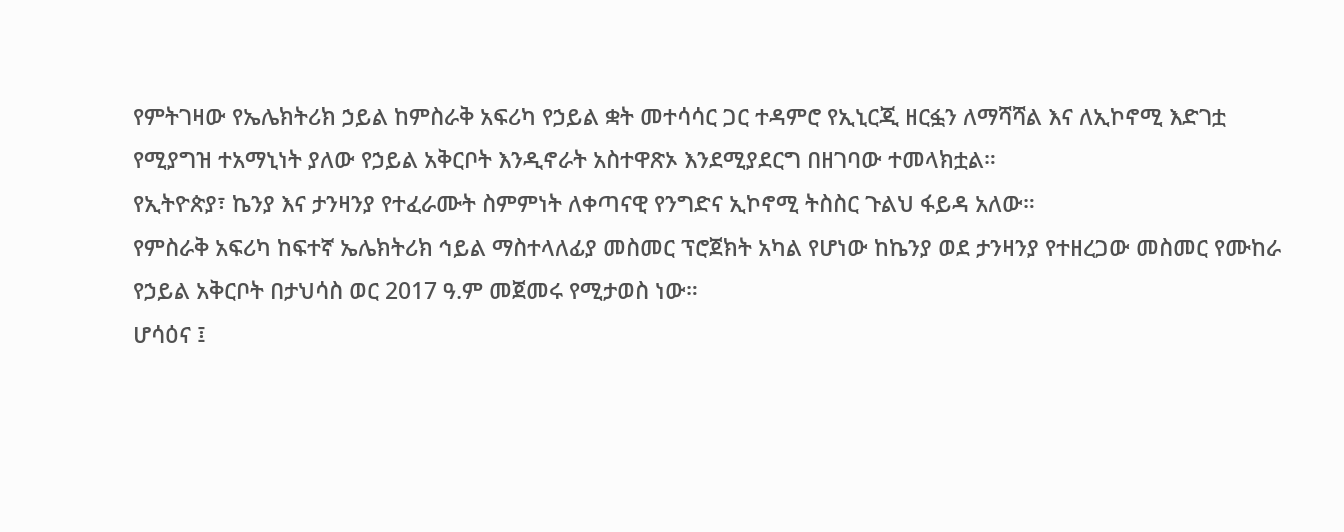የምትገዛው የኤሌክትሪክ ኃይል ከምስራቅ አፍሪካ የኃይል ቋት መተሳሳር ጋር ተዳምሮ የኢኒርጂ ዘርፏን ለማሻሻል እና ለኢኮኖሚ እድገቷ የሚያግዝ ተአማኒነት ያለው የኃይል አቅርቦት እንዲኖራት አስተዋጽኦ እንደሚያደርግ በዘገባው ተመላክቷል።
የኢትዮጵያ፣ ኬንያ እና ታንዛንያ የተፈራሙት ስምምነት ለቀጣናዊ የንግድና ኢኮኖሚ ትስስር ጉልህ ፋይዳ አለው።
የምስራቅ አፍሪካ ከፍተኛ ኤሌክትሪክ ኅይል ማስተላለፊያ መስመር ፕሮጀክት አካል የሆነው ከኬንያ ወደ ታንዛንያ የተዘረጋው መስመር የሙከራ የኃይል አቅርቦት በታህሳስ ወር 2017 ዓ.ም መጀመሩ የሚታወስ ነው።
ሆሳዕና ፤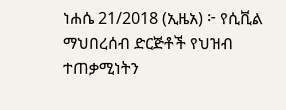ነሐሴ 21/2018 (ኢዜአ) ፦ የሲቪል ማህበረሰብ ድርጅቶች የህዝብ ተጠቃሚነትን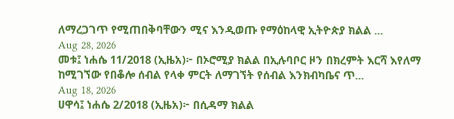ለማረጋገጥ የሚጠበቅባቸውን ሚና እንዲወጡ የማዕከላዊ ኢትዮጵያ ክልል ...
Aug 28, 2026
መቱ፤ ነሐሴ 11/2018 (ኢዜአ)፦ በኦሮሚያ ክልል በኢሉባቦር ዞን በክረምት እርሻ እየለማ ከሚገኘው የበቆሎ ሰብል የላቀ ምርት ለማገኘት የሰብል እንክብካቤና ጥ...
Aug 18, 2026
ሀዋሳ፤ ነሐሴ 2/2018 (ኢዜአ)፦ በሲዳማ ክልል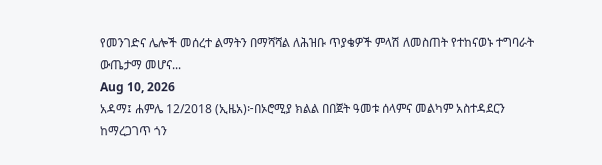የመንገድና ሌሎች መሰረተ ልማትን በማሻሻል ለሕዝቡ ጥያቄዎች ምላሽ ለመስጠት የተከናወኑ ተግባራት ውጤታማ መሆና...
Aug 10, 2026
አዳማ፤ ሐምሌ 12/2018 (ኢዜአ)፦በኦሮሚያ ክልል በበጀት ዓመቱ ሰላምና መልካም አስተዳደርን ከማረጋገጥ ጎን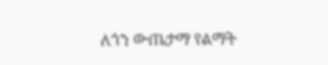ለጎን ውጤታማ የልማት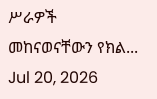ሥራዎች መከናወናቸውን የክል...
Jul 20, 2026